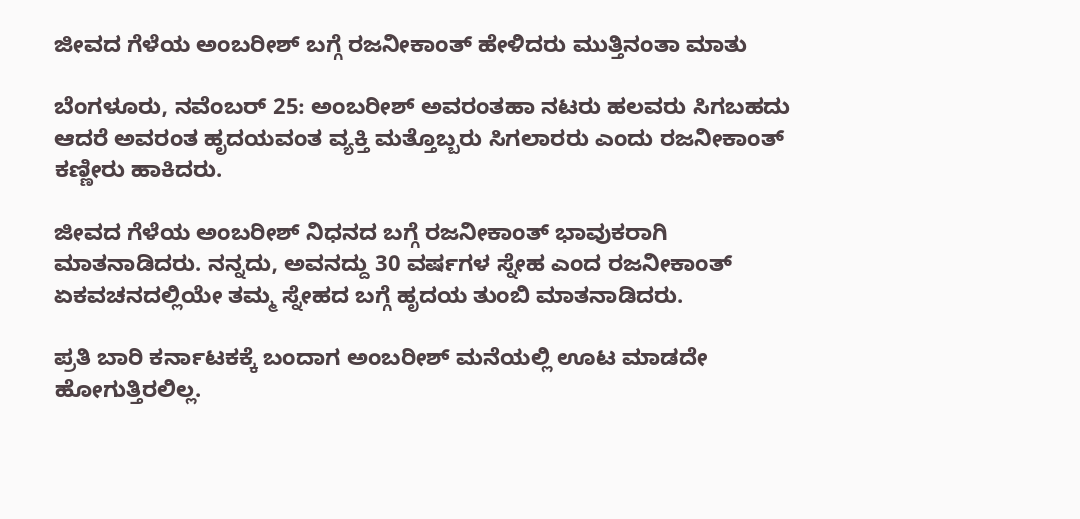ಜೀವದ ಗೆಳೆಯ ಅಂಬರೀಶ್‌ ಬಗ್ಗೆ ರಜನೀಕಾಂತ್‌ ಹೇಳಿದರು ಮುತ್ತಿನಂತಾ ಮಾತು

ಬೆಂಗಳೂರು, ನವೆಂಬರ್ 25: ಅಂಬರೀಶ್‌ ಅವರಂತಹಾ ನಟರು ಹಲವರು ಸಿಗಬಹದು ಆದರೆ ಅವರಂತ ಹೃದಯವಂತ ವ್ಯಕ್ತಿ ಮತ್ತೊಬ್ಬರು ಸಿಗಲಾರರು ಎಂದು ರಜನೀಕಾಂತ್‌ ಕಣ್ಣೀರು ಹಾಕಿದರು.

ಜೀವದ ಗೆಳೆಯ ಅಂಬರೀಶ್‌ ನಿಧನದ ಬಗ್ಗೆ ರಜನೀಕಾಂತ್ ಭಾವುಕರಾಗಿ ಮಾತನಾಡಿದರು. ನನ್ನದು, ಅವನದ್ದು 30 ವರ್ಷಗಳ ಸ್ನೇಹ ಎಂದ ರಜನೀಕಾಂತ್‌ ಏಕವಚನದಲ್ಲಿಯೇ ತಮ್ಮ ಸ್ನೇಹದ ಬಗ್ಗೆ ಹೃದಯ ತುಂಬಿ ಮಾತನಾಡಿದರು.

ಪ್ರತಿ ಬಾರಿ ಕರ್ನಾಟಕಕ್ಕೆ ಬಂದಾಗ ಅಂಬರೀಶ್‌ ಮನೆಯಲ್ಲಿ ಊಟ ಮಾಡದೇ ಹೋಗುತ್ತಿರಲಿಲ್ಲ.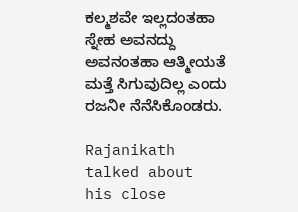ಕಲ್ಮಶವೇ ಇಲ್ಲದಂತಹಾ ಸ್ನೇಹ ಅವನದ್ದು ಅವನಂತಹಾ ಆತ್ಮೀಯತೆ ಮತ್ತೆ ಸಿಗುವುದಿಲ್ಲ ಎಂದು ರಜನೀ ನೆನೆಸಿಕೊಂಡರು.

Rajanikath talked about his close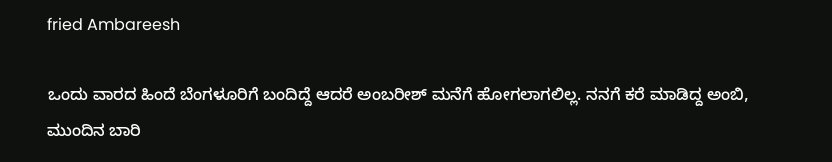fried Ambareesh

ಒಂದು ವಾರದ ಹಿಂದೆ ಬೆಂಗಳೂರಿಗೆ ಬಂದಿದ್ದೆ ಆದರೆ ಅಂಬರೀಶ್ ಮನೆಗೆ ಹೋಗಲಾಗಲಿಲ್ಲ. ನನಗೆ ಕರೆ ಮಾಡಿದ್ದ ಅಂಬಿ, ಮುಂದಿನ ಬಾರಿ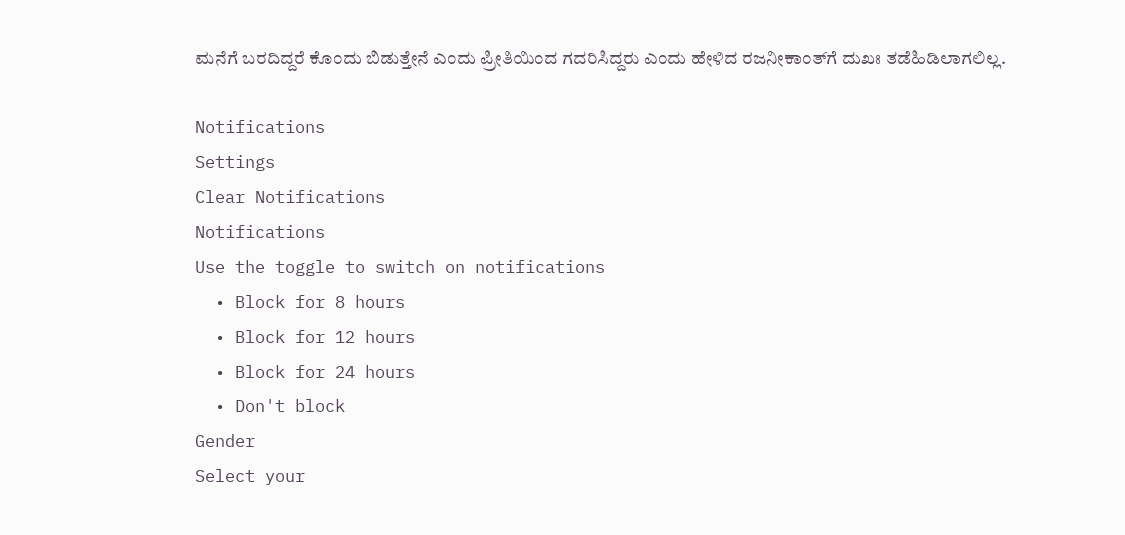ಮನೆಗೆ ಬರದಿದ್ದರೆ ಕೊಂದು ಬಿಡುತ್ತೇನೆ ಎಂದು ಪ್ರೀತಿಯಿಂದ ಗದರಿಸಿದ್ದರು ಎಂದು ಹೇಳಿದ ರಜನೀಕಾಂತ್‌ಗೆ ದುಖಃ ತಡೆಹಿಡಿಲಾಗಲಿಲ್ಲ.

Notifications
Settings
Clear Notifications
Notifications
Use the toggle to switch on notifications
  • Block for 8 hours
  • Block for 12 hours
  • Block for 24 hours
  • Don't block
Gender
Select your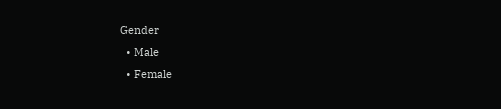Gender
  • Male
  • Female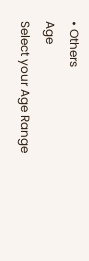• Others
Age
Select your Age Range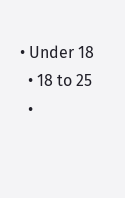• Under 18
  • 18 to 25
  •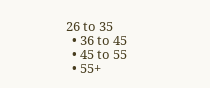26 to 35
  • 36 to 45
  • 45 to 55
  • 55+